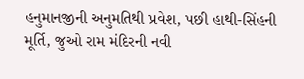હનુમાનજીની અનુમતિથી પ્રવેશ, પછી હાથી-સિંહની મૂર્તિ, જુઓ રામ મંદિરની નવી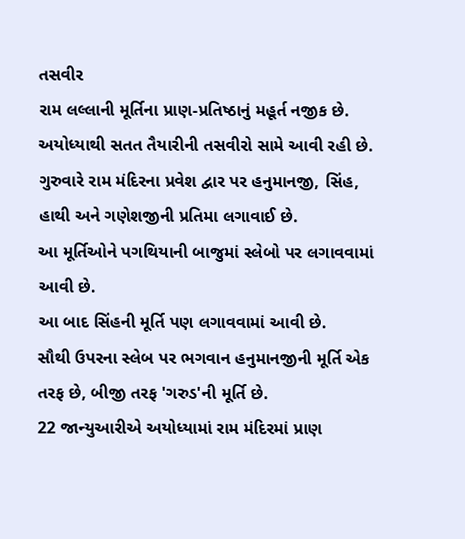તસવીર
રામ લલ્લાની મૂર્તિના પ્રાણ-પ્રતિષ્ઠાનું મહૂર્ત નજીક છે. અયોધ્યાથી સતત તૈયારીની તસવીરો સામે આવી રહી છે.
ગુરુવારે રામ મંદિરના પ્રવેશ દ્વાર પર હનુમાનજી, સિંહ, હાથી અને ગણેશજીની પ્રતિમા લગાવાઈ છે.
આ મૂર્તિઓને પગથિયાની બાજુમાં સ્લેબો પર લગાવવામાં આવી છે.
આ બાદ સિંહની મૂર્તિ પણ લગાવવામાં આવી છે.
સૌથી ઉપરના સ્લેબ પર ભગવાન હનુમાનજીની મૂર્તિ એક તરફ છે, બીજી તરફ 'ગરુડ'ની મૂર્તિ છે.
22 જાન્યુઆરીએ અયોધ્યામાં રામ મંદિરમાં પ્રાણ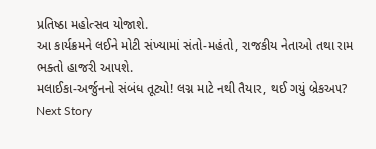પ્રતિષ્ઠા મહોત્સવ યોજાશે.
આ કાર્યક્રમને લઈને મોટી સંખ્યામાં સંતો-મહંતો, રાજકીય નેતાઓ તથા રામ ભક્તો હાજરી આપશે.
મલાઈકા-અર્જુનનો સંબંધ તૂટ્યો! લગ્ન માટે નથી તૈયાર, થઈ ગયું બ્રેકઅપ?
Next Story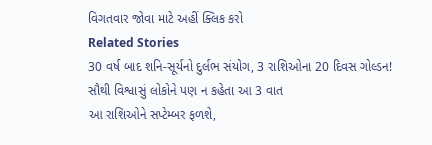વિગતવાર જોવા માટે અહીં ક્લિક કરો
Related Stories
30 વર્ષ બાદ શનિ-સૂર્યનો દુર્લભ સંયોગ, 3 રાશિઓના 20 દિવસ ગોલ્ડન!
સૌથી વિશ્વાસું લોકોને પણ ન કહેતા આ 3 વાત
આ રાશિઓને સપ્ટેમ્બર ફળશે,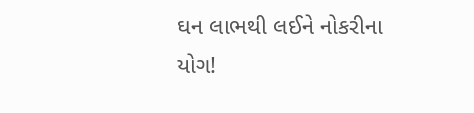ઘન લાભથી લઈને નોકરીના યોગ!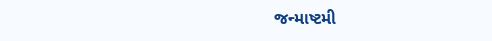જન્માષ્ટમી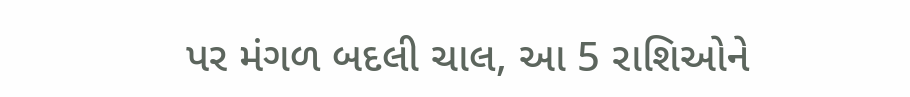પર મંગળ બદલી ચાલ, આ 5 રાશિઓને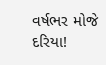વર્ષભર મોજે દરિયા!